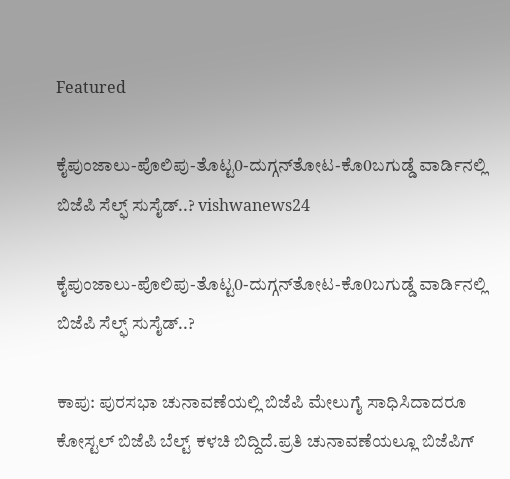Featured

ಕೈಪುಂಜಾಲು-ಪೊಲಿಪು-ತೊಟ್ಟ0-ದುಗ್ಗನ್‌ತೋಟ-ಕೊ0ಬಗುಡ್ಡೆ ವಾರ್ಡಿನಲ್ಲಿ ಬಿಜೆಪಿ ಸೆಲ್ಫ್ ಸುಸೈಡ್..? vishwanews24

ಕೈಪುಂಜಾಲು-ಪೊಲಿಪು-ತೊಟ್ಟ0-ದುಗ್ಗನ್‌ತೋಟ-ಕೊ0ಬಗುಡ್ಡೆ ವಾರ್ಡಿನಲ್ಲಿ ಬಿಜೆಪಿ ಸೆಲ್ಫ್ ಸುಸೈಡ್..?

ಕಾಪು: ಪುರಸಭಾ ಚುನಾವಣೆಯಲ್ಲಿ ಬಿಜೆಪಿ ಮೇಲುಗೈ ಸಾಧಿಸಿದಾದರೂ ಕೋಸ್ಟಲ್ ಬಿಜೆಪಿ ಬೆಲ್ಟ್ ಕಳಚಿ ಬಿದ್ದಿದೆ.ಪ್ರತಿ ಚುನಾವಣೆಯಲ್ಲೂ ಬಿಜೆಪಿಗ್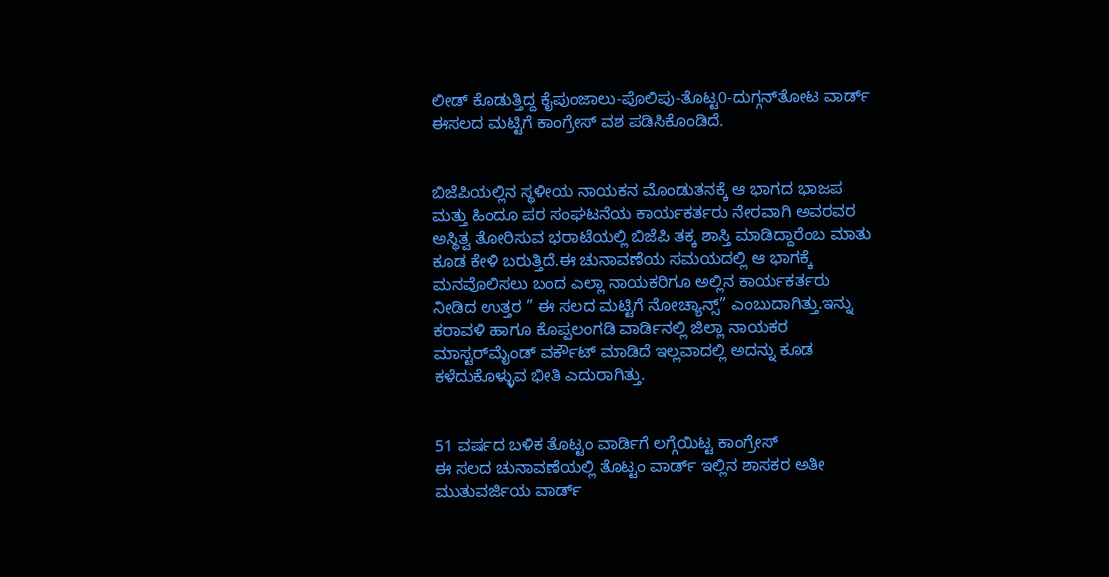ಲೀಡ್ ಕೊಡುತ್ತಿದ್ದ ಕೈಪುಂಜಾಲು-ಪೊಲಿಪು-ತೊಟ್ಟ0-ದುಗ್ಗನ್‌ತೋಟ ವಾರ್ಡ್ ಈಸಲದ ಮಟ್ಟಿಗೆ ಕಾಂಗ್ರೇಸ್ ವಶ ಪಡಿಸಿಕೊಂಡಿದೆ.


ಬಿಜೆಪಿಯಲ್ಲಿನ ಸ್ಥಳೀಯ ನಾಯಕನ ಮೊಂಡುತನಕ್ಕೆ ಆ ಭಾಗದ ಭಾಜಪ ಮತ್ತು ಹಿಂದೂ ಪರ ಸಂಘಟನೆಯ ಕಾರ್ಯಕರ್ತರು ನೇರವಾಗಿ ಅವರವರ ಅಸ್ಥಿತ್ವ ತೋರಿಸುವ ಭರಾಟೆಯಲ್ಲಿ ಬಿಜೆಪಿ ತಕ್ಕ ಶಾಸ್ತಿ ಮಾಡಿದ್ದಾರೆಂಬ ಮಾತು ಕೂಡ ಕೇಳಿ ಬರುತ್ತಿದೆ.ಈ ಚುನಾವಣೆಯ ಸಮಯದಲ್ಲಿ ಆ ಭಾಗಕ್ಕೆ ಮನವೊಲಿಸಲು ಬಂದ ಎಲ್ಲಾ ನಾಯಕರಿಗೂ ಅಲ್ಲಿನ ಕಾರ್ಯಕರ್ತರು ನೀಡಿದ ಉತ್ತರ ” ಈ ಸಲದ ಮಟ್ಟಿಗೆ ನೋಚ್ಯಾನ್ಸ್” ಎಂಬುದಾಗಿತ್ತು.ಇನ್ನು ಕರಾವಳಿ ಹಾಗೂ ಕೊಪ್ಪಲಂಗಡಿ ವಾರ್ಡಿನಲ್ಲಿ ಜಿಲ್ಲಾ ನಾಯಕರ ಮಾಸ್ಟರ್‌ಮೈಂಡ್ ವರ್ಕೌಟ್ ಮಾಡಿದೆ ಇಲ್ಲವಾದಲ್ಲಿ ಅದನ್ನು ಕೂಡ ಕಳೆದುಕೊಳ್ಳುವ ಭೀತಿ ಎದುರಾಗಿತ್ತು.


51 ವರ್ಷದ ಬಳಿಕ ತೊಟ್ಟಂ ವಾರ್ಡಿಗೆ ಲಗ್ಗೆಯಿಟ್ಟ ಕಾಂಗ್ರೇಸ್
ಈ ಸಲದ ಚುನಾವಣೆಯಲ್ಲಿ ತೊಟ್ಟಂ ವಾರ್ಡ್ ಇಲ್ಲಿನ ಶಾಸಕರ ಅತೀ ಮುತುವರ್ಜಿಯ ವಾರ್ಡ್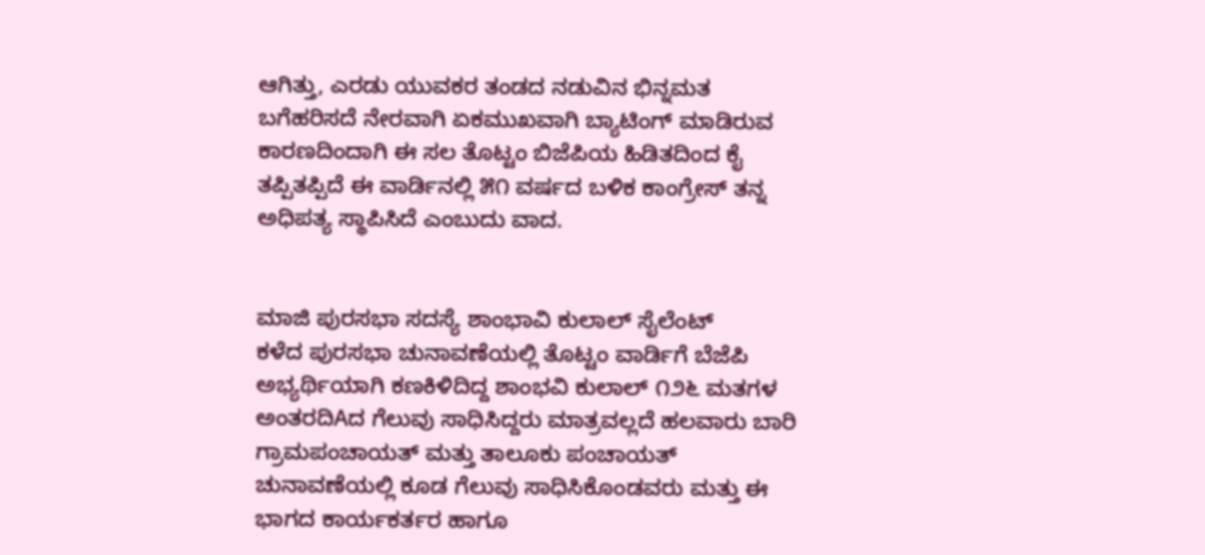ಆಗಿತ್ತು, ಎರಡು ಯುವಕರ ತಂಡದ ನಡುವಿನ ಭಿನ್ನಮತ ಬಗೆಹರಿಸದೆ ನೇರವಾಗಿ ಏಕಮುಖವಾಗಿ ಬ್ಯಾಟಿಂಗ್ ಮಾಡಿರುವ ಕಾರಣದಿಂದಾಗಿ ಈ ಸಲ ತೊಟ್ಟಂ ಬಿಜೆಪಿಯ ಹಿಡಿತದಿಂದ ಕೈ ತಪ್ಪಿತಪ್ಪಿದೆ ಈ ವಾರ್ಡಿನಲ್ಲಿ ೫೧ ವರ್ಷದ ಬಳಿಕ ಕಾಂಗ್ರೇಸ್ ತನ್ನ ಅಧಿಪತ್ಯ ಸ್ಥಾಪಿಸಿದೆ ಎಂಬುದು ವಾದ.


ಮಾಜಿ ಪುರಸಭಾ ಸದಸ್ಯೆ ಶಾಂಭಾವಿ ಕುಲಾಲ್ ಸೈಲೆಂಟ್
ಕಳೆದ ಪುರಸಭಾ ಚುನಾವಣೆಯಲ್ಲಿ ತೊಟ್ಟಂ ವಾರ್ಡಿಗೆ ಬೆಜೆಪಿ ಅಭ್ಯರ್ಥಿಯಾಗಿ ಕಣಕಿಳಿದಿದ್ದ ಶಾಂಭವಿ ಕುಲಾಲ್ ೧೨೬ ಮತಗಳ ಅಂತರದಿAದ ಗೆಲುವು ಸಾಧಿಸಿದ್ದರು ಮಾತ್ರವಲ್ಲದೆ ಹಲವಾರು ಬಾರಿ ಗ್ರಾಮಪಂಚಾಯತ್ ಮತ್ತು ತಾಲೂಕು ಪಂಚಾಯತ್ ಚುನಾವಣೆಯಲ್ಲಿ ಕೂಡ ಗೆಲುವು ಸಾಧಿಸಿಕೊಂಡವರು ಮತ್ತು ಈ ಭಾಗದ ಕಾರ್ಯಕರ್ತರ ಹಾಗೂ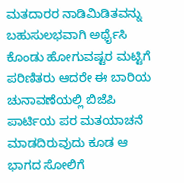ಮತದಾರರ ನಾಡಿಮಿಡಿತವನ್ನು ಬಹುಸುಲಭವಾಗಿ ಅರ್ಥೈಸಿ ಕೊಂಡು ಹೋಗುವಷ್ಟರ ಮಟ್ಟಿಗೆ ಪರಿಣಿತರು ಆದರೇ ಈ ಬಾರಿಯ ಚುನಾವಣೆಯಲ್ಲಿ ಬಿಜೆಪಿ ಪಾರ್ಟಿಯ ಪರ ಮತಯಾಚನೆ ಮಾಡದಿರುವುದು ಕೂಡ ಆ ಭಾಗದ ಸೋಲಿಗೆ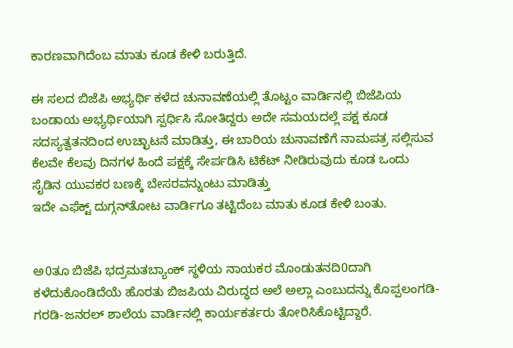ಕಾರಣವಾಗಿದೆಂಬ ಮಾತು ಕೂಡ ಕೇಳಿ ಬರುತ್ತಿದೆ.

ಈ ಸಲದ ಬಿಜೆಪಿ ಅಭ್ಯರ್ಥಿ ಕಳೆದ ಚುನಾವಣೆಯಲ್ಲಿ ತೊಟ್ಟಂ ವಾರ್ಡಿನಲ್ಲಿ ಬಿಜೆಪಿಯ ಬಂಡಾಯ ಅಭ್ಯರ್ಥಿಯಾಗಿ ಸ್ಪರ್ಧಿಸಿ ಸೋತಿದ್ದರು ಅದೇ ಸಮಯದಲ್ಲೆ ಪಕ್ಷ ಕೂಡ ಸದಸ್ಯತ್ವತನದಿಂದ ಉಚ್ಛಾಟನೆ ಮಾಡಿತ್ತು, ಈ ಬಾರಿಯ ಚುನಾವಣೆಗೆ ನಾಮಪತ್ರ ಸಲ್ಲಿಸುವ ಕೆಲವೇ ಕೆಲವು ದಿನಗಳ ಹಿಂದೆ ಪಕ್ಷಕ್ಕೆ ಸೇರ್ಪಡಿಸಿ ಟಿಕೆಟ್ ನೀಡಿರುವುದು ಕೂಡ ಒಂದು ಸೈಡಿನ ಯುವಕರ ಬಣಕ್ಕೆ ಬೇಸರವನ್ನುಂಟು ಮಾಡಿತ್ತು
ಇದೇ ಎಫೆಕ್ಟ್ ದುಗ್ಗನ್‌ತೋಟ ವಾರ್ಡಿಗೂ ತಟ್ಟಿದೆಂಬ ಮಾತು ಕೂಡ ಕೇಳಿ ಬಂತು.


ಅ0ತೂ ಬಿಜೆಪಿ ಭದ್ರಮತಬ್ಯಾಂಕ್ ಸ್ಥಳಿಯ ನಾಯಕರ ಮೊಂಡುತನದಿ0ದಾಗಿ ಕಳೆದುಕೊಂಡಿದೆಯೆ ಹೊರತು ಬಿಜಪಿಯ ವಿರುದ್ಧದ ಅಲೆ ಅಲ್ಲಾ ಎಂಬುದನ್ನು ಕೊಪ್ಪಲಂಗಡಿ-ಗರಡಿ-ಜನರಲ್ ಶಾಲೆಯ ವಾರ್ಡಿನಲ್ಲಿ ಕಾರ್ಯಕರ್ತರು ತೋರಿಸಿಕೊಟ್ಟಿದ್ದಾರೆ.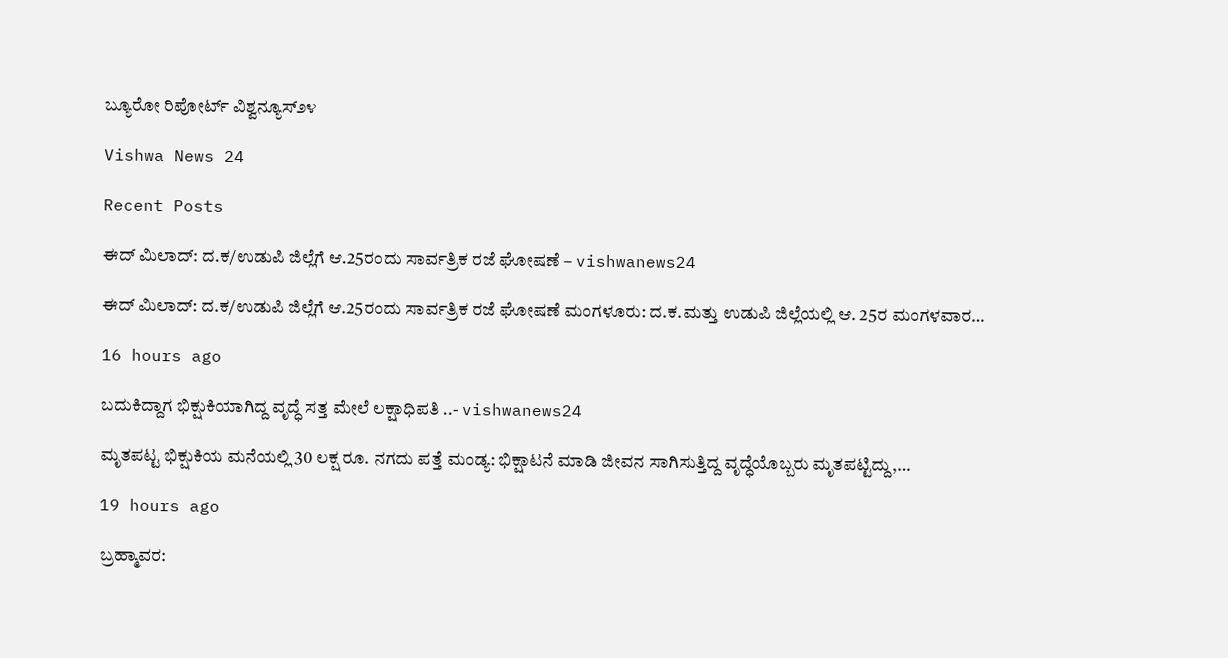ಬ್ಯೂರೋ ರಿಪೋರ್ಟ್ ವಿಶ್ವನ್ಯೂಸ್೨೪

Vishwa News 24

Recent Posts

ಈದ್ ಮಿಲಾದ್: ದ.ಕ/ಉಡುಪಿ ಜಿಲ್ಲೆಗೆ ಆ.25ರಂದು ಸಾರ್ವತ್ರಿಕ ರಜೆ ಘೋಷಣೆ – vishwanews24

ಈದ್ ಮಿಲಾದ್: ದ.ಕ/ಉಡುಪಿ ಜಿಲ್ಲೆಗೆ ಆ.25ರಂದು ಸಾರ್ವತ್ರಿಕ ರಜೆ ಘೋಷಣೆ ಮಂಗಳೂರು: ದ.ಕ.ಮತ್ತು ಉಡುಪಿ ಜಿಲ್ಲೆಯಲ್ಲಿ ಆ. 25ರ ಮಂಗಳವಾರ…

16 hours ago

ಬದುಕಿದ್ದಾಗ ಭಿಕ್ಷುಕಿಯಾಗಿದ್ದ ವೃದ್ಧೆ ಸತ್ತ ಮೇಲೆ ಲಕ್ಷಾಧಿಪತಿ ..- vishwanews24

ಮೃತಪಟ್ಟ ಭಿಕ್ಷುಕಿಯ ಮನೆಯಲ್ಲಿ 30 ಲಕ್ಷ ರೂ. ನಗದು ಪತ್ತೆ ಮಂಡ್ಯ: ಭಿಕ್ಷಾಟನೆ ಮಾಡಿ ಜೀವನ ಸಾಗಿಸುತ್ತಿದ್ದ ವೃದ್ಧೆಯೊಬ್ಬರು ಮೃತಪಟ್ಟಿದ್ದು,…

19 hours ago

ಬ್ರಹ್ಮಾವರ: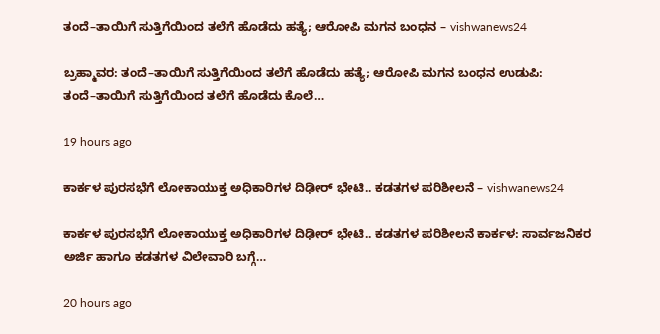ತಂದೆ–ತಾಯಿಗೆ ಸುತ್ತಿಗೆಯಿಂದ ತಲೆಗೆ ಹೊಡೆದು ಹತ್ಯೆ; ಆರೋಪಿ ಮಗನ ಬಂಧನ – vishwanews24

ಬ್ರಹ್ಮಾವರ: ತಂದೆ–ತಾಯಿಗೆ ಸುತ್ತಿಗೆಯಿಂದ ತಲೆಗೆ ಹೊಡೆದು ಹತ್ಯೆ; ಆರೋಪಿ ಮಗನ ಬಂಧನ ಉಡುಪಿ: ತಂದೆ–ತಾಯಿಗೆ ಸುತ್ತಿಗೆಯಿಂದ ತಲೆಗೆ ಹೊಡೆದು ಕೊಲೆ…

19 hours ago

ಕಾರ್ಕಳ ಪುರಸಭೆಗೆ ಲೋಕಾಯುಕ್ತ ಅಧಿಕಾರಿಗಳ ದಿಢೀರ್‌ ಭೇಟಿ.. ಕಡತಗಳ ಪರಿಶೀಲನೆ – vishwanews24

ಕಾರ್ಕಳ ಪುರಸಭೆಗೆ ಲೋಕಾಯುಕ್ತ ಅಧಿಕಾರಿಗಳ ದಿಢೀರ್‌ ಭೇಟಿ.. ಕಡತಗಳ ಪರಿಶೀಲನೆ ಕಾರ್ಕಳ: ಸಾರ್ವಜನಿಕರ ಅರ್ಜಿ ಹಾಗೂ ಕಡತಗಳ ವಿಲೇವಾರಿ ಬಗ್ಗೆ…

20 hours ago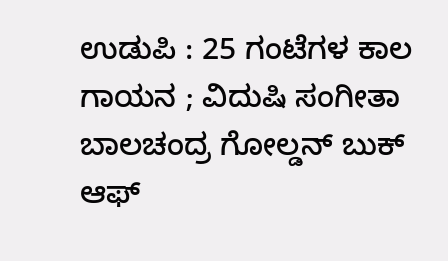ಉಡುಪಿ : 25 ಗಂಟೆಗಳ ಕಾಲ ಗಾಯನ ; ವಿದುಷಿ ಸಂಗೀತಾ ಬಾಲಚಂದ್ರ ಗೋಲ್ಡನ್ ಬುಕ್ ಆಫ್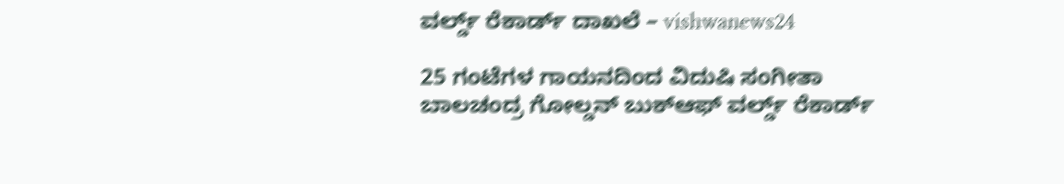ವರ್ಲ್ಡ್ ರೆಕಾರ್ಡ್‌ ದಾಖಲೆ – vishwanews24

25 ಗಂಟೆಗಳ ಗಾಯನದಿಂದ ವಿದುಷಿ ಸಂಗೀತಾ ಬಾಲಚಂದ್ರ ಗೋಲ್ಡನ್‌ ಬುಕ್‌ಆಫ್‌ ವರ್ಲ್ಡ್ ರೆಕಾರ್ಡ್‌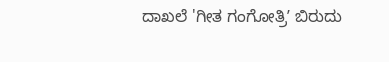ದಾಖಲೆ 'ಗೀತ ಗಂಗೋತ್ರಿʼ ಬಿರುದು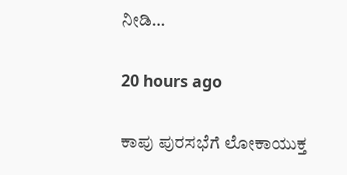ನೀಡಿ…

20 hours ago

ಕಾಪು ಪುರಸಭೆಗೆ ಲೋಕಾಯುಕ್ತ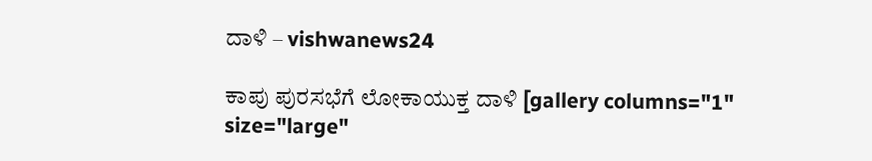ದಾಳಿ – vishwanews24

ಕಾಪು ಪುರಸಭೆಗೆ ಲೋಕಾಯುಕ್ತ ದಾಳಿ [gallery columns="1" size="large"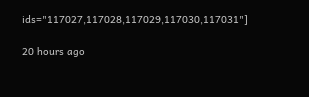ids="117027,117028,117029,117030,117031"]

20 hours ago